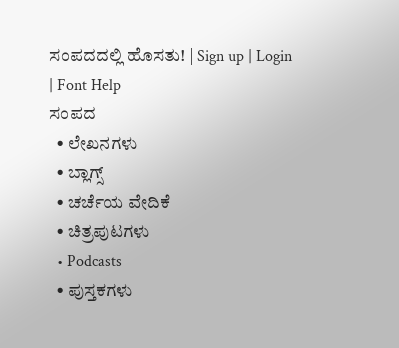ಸಂಪದದಲ್ಲಿ ಹೊಸತು! | Sign up | Login | Font Help
ಸಂಪದ
  • ಲೇಖನಗಳು
  • ಬ್ಲಾಗ್ಸ್
  • ಚರ್ಚೆಯ ವೇದಿಕೆ
  • ಚಿತ್ರಪುಟಗಳು
  • Podcasts
  • ಪುಸ್ತಕಗಳು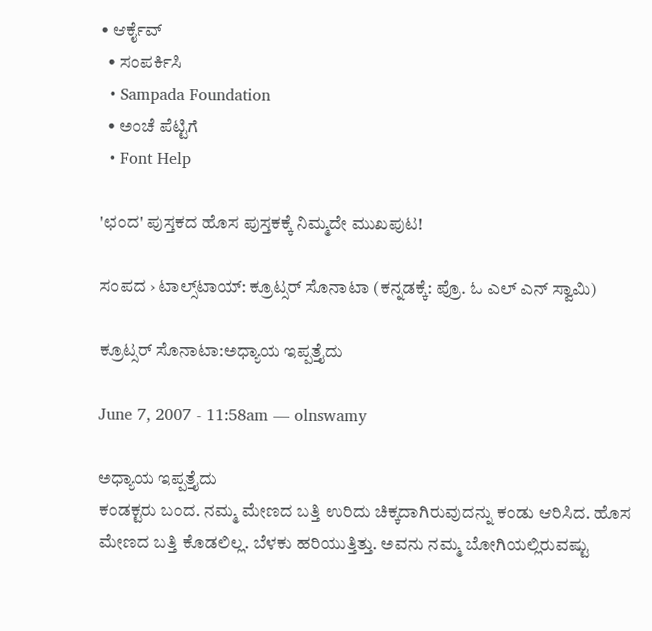• ಆರ್ಕೈವ್
  • ಸಂಪರ್ಕಿಸಿ
  • Sampada Foundation
  • ಅಂಚೆ ಪೆಟ್ಟಿಗೆ
  • Font Help

'ಛಂದ' ಪುಸ್ತಕದ ಹೊಸ ಪುಸ್ತಕಕ್ಕೆ ನಿಮ್ಮದೇ ಮುಖಪುಟ!

ಸಂಪದ › ಟಾಲ್ಸ್‌ಟಾಯ್: ಕ್ರೂಟ್ಸರ್ ಸೊನಾಟಾ (ಕನ್ನಡಕ್ಕೆ: ಪ್ರೊ. ಓ ಎಲ್ ಎನ್ ಸ್ವಾಮಿ)

ಕ್ರೂಟ್ಸರ್ ಸೊನಾಟಾ:ಅಧ್ಯಾಯ ಇಪ್ಪತ್ತೈದು

June 7, 2007 - 11:58am — olnswamy

ಅಧ್ಯಾಯ ಇಪ್ಪತ್ತೈದು
ಕಂಡಕ್ಟರು ಬಂದ. ನಮ್ಮ ಮೇಣದ ಬತ್ತಿ ಉರಿದು ಚಿಕ್ಕದಾಗಿರುವುದನ್ನು ಕಂಡು ಆರಿಸಿದ. ಹೊಸ ಮೇಣದ ಬತ್ತಿ ಕೊಡಲಿಲ್ಲ. ಬೆಳಕು ಹರಿಯುತ್ತಿತ್ತು. ಅವನು ನಮ್ಮ ಬೋಗಿಯಲ್ಲಿರುವಷ್ಟು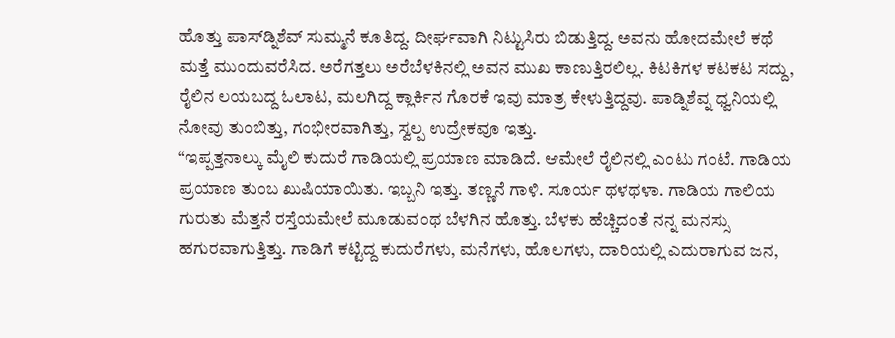ಹೊತ್ತು ಪಾಸ್‌ಡ್ನಿಶೆವ್ ಸುಮ್ಮನೆ ಕೂತಿದ್ದ. ದೀರ್ಘವಾಗಿ ನಿಟ್ಟುಸಿರು ಬಿಡುತ್ತಿದ್ದ. ಅವನು ಹೋದಮೇಲೆ ಕಥೆ ಮತ್ತೆ ಮುಂದುವರೆಸಿದ. ಅರೆಗತ್ತಲು ಅರೆಬೆಳಕಿನಲ್ಲಿ ಅವನ ಮುಖ ಕಾಣುತ್ತಿರಲಿಲ್ಲ. ಕಿಟಕಿಗಳ ಕಟಕಟ ಸದ್ದು, ರೈಲಿನ ಲಯಬದ್ದ ಓಲಾಟ, ಮಲಗಿದ್ದ ಕ್ಲಾರ್ಕಿನ ಗೊರಕೆ ಇವು ಮಾತ್ರ ಕೇಳುತ್ತಿದ್ದವು. ಪಾಡ್ನಿಶೆವ್ನ ಧ್ವನಿಯಲ್ಲಿ ನೋವು ತುಂಬಿತ್ತು, ಗಂಭೀರವಾಗಿತ್ತು, ಸ್ವಲ್ಪ ಉದ್ರೇಕವೂ ಇತ್ತು.
“ಇಪ್ಪತ್ತನಾಲ್ಕು ಮೈಲಿ ಕುದುರೆ ಗಾಡಿಯಲ್ಲಿ ಪ್ರಯಾಣ ಮಾಡಿದೆ. ಆಮೇಲೆ ರೈಲಿನಲ್ಲಿ ಎಂಟು ಗಂಟೆ. ಗಾಡಿಯ ಪ್ರಯಾಣ ತುಂಬ ಖುಷಿಯಾಯಿತು. ಇಬ್ಬನಿ ಇತ್ತು. ತಣ್ಣನೆ ಗಾಳಿ. ಸೂರ್ಯ ಥಳಥಳಾ. ಗಾಡಿಯ ಗಾಲಿಯ ಗುರುತು ಮೆತ್ತನೆ ರಸ್ತೆಯಮೇಲೆ ಮೂಡುವಂಥ ಬೆಳಗಿನ ಹೊತ್ತು. ಬೆಳಕು ಹೆಚ್ಚಿದಂತೆ ನನ್ನ ಮನಸ್ಸು ಹಗುರವಾಗುತ್ತಿತ್ತು. ಗಾಡಿಗೆ ಕಟ್ಟಿದ್ದ ಕುದುರೆಗಳು, ಮನೆಗಳು, ಹೊಲಗಳು, ದಾರಿಯಲ್ಲಿ ಎದುರಾಗುವ ಜನ,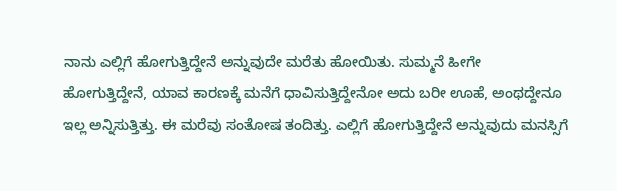ನಾನು ಎಲ್ಲಿಗೆ ಹೋಗುತ್ತಿದ್ದೇನೆ ಅನ್ನುವುದೇ ಮರೆತು ಹೋಯಿತು. ಸುಮ್ಮನೆ ಹೀಗೇ ಹೋಗುತ್ತಿದ್ದೇನೆ, ಯಾವ ಕಾರಣಕ್ಕೆ ಮನೆಗೆ ಧಾವಿಸುತ್ತಿದ್ದೇನೋ ಅದು ಬರೀ ಊಹೆ, ಅಂಥದ್ದೇನೂ ಇಲ್ಲ ಅನ್ನಿಸುತ್ತಿತ್ತು. ಈ ಮರೆವು ಸಂತೋಷ ತಂದಿತ್ತು. ಎಲ್ಲಿಗೆ ಹೋಗುತ್ತಿದ್ದೇನೆ ಅನ್ನುವುದು ಮನಸ್ಸಿಗೆ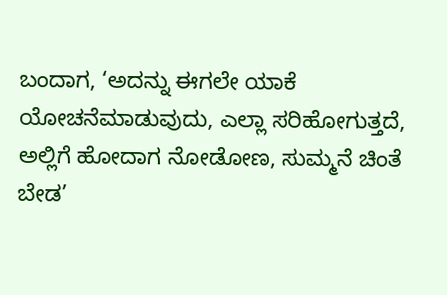ಬಂದಾಗ, ‘ಅದನ್ನು ಈಗಲೇ ಯಾಕೆ ಯೋಚನೆಮಾಡುವುದು, ಎಲ್ಲಾ ಸರಿಹೋಗುತ್ತದೆ, ಅಲ್ಲಿಗೆ ಹೋದಾಗ ನೋಡೋಣ, ಸುಮ್ಮನೆ ಚಿಂತೆ ಬೇಡ’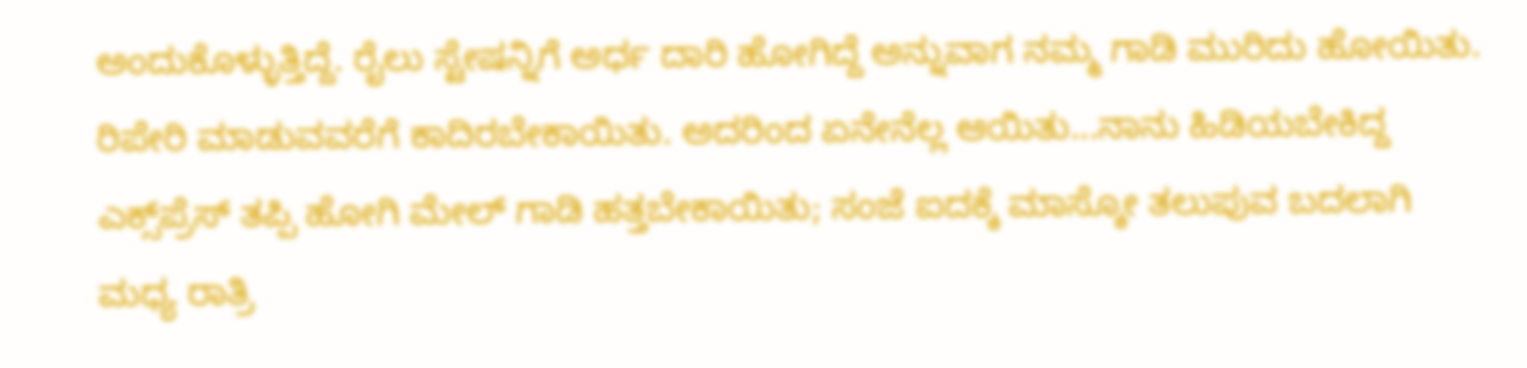ಅಂದುಕೊಳ್ಳುತ್ತಿದ್ದೆ. ರೈಲು ಸ್ಟೇಷನ್ನಿಗೆ ಅರ್ಧ ದಾರಿ ಹೋಗಿದ್ದೆ ಅನ್ನುವಾಗ ನಮ್ಮ ಗಾಡಿ ಮುರಿದು ಹೋಯಿತು. ರಿಪೇರಿ ಮಾಡುವವರೆಗೆ ಕಾದಿರಬೇಕಾಯಿತು. ಅದರಿಂದ ಏನೇನೆಲ್ಲ ಆಯಿತು...ನಾನು ಹಿಡಿಯಬೇಕಿದ್ದ ಎಕ್ಸ್‌ಪ್ರೆಸ್ ತಪ್ಪಿ ಹೋಗಿ ಮೇಲ್ ಗಾಡಿ ಹತ್ತಬೇಕಾಯಿತು; ಸಂಜೆ ಐದಕ್ಕೆ ಮಾಸ್ಕೋ ತಲುಪುವ ಬದಲಾಗಿ ಮಧ್ಯ ರಾತ್ರಿ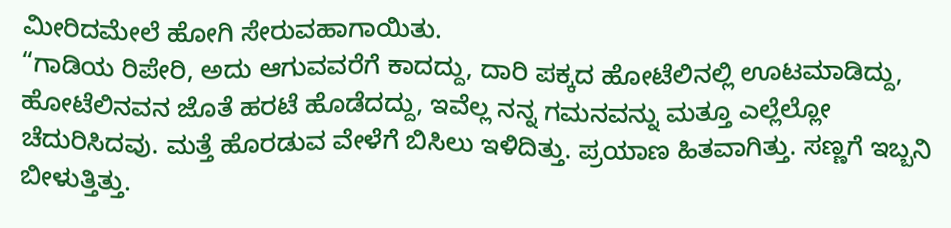ಮೀರಿದಮೇಲೆ ಹೋಗಿ ಸೇರುವಹಾಗಾಯಿತು.
“ಗಾಡಿಯ ರಿಪೇರಿ, ಅದು ಆಗುವವರೆಗೆ ಕಾದದ್ದು, ದಾರಿ ಪಕ್ಕದ ಹೋಟೆಲಿನಲ್ಲಿ ಊಟಮಾಡಿದ್ದು, ಹೋಟೆಲಿನವನ ಜೊತೆ ಹರಟೆ ಹೊಡೆದದ್ದು, ಇವೆಲ್ಲ ನನ್ನ ಗಮನವನ್ನು ಮತ್ತೂ ಎಲ್ಲೆಲ್ಲೋ ಚೆದುರಿಸಿದವು. ಮತ್ತೆ ಹೊರಡುವ ವೇಳೆಗೆ ಬಿಸಿಲು ಇಳಿದಿತ್ತು. ಪ್ರಯಾಣ ಹಿತವಾಗಿತ್ತು. ಸಣ್ಣಗೆ ಇಬ್ಬನಿ ಬೀಳುತ್ತಿತ್ತು.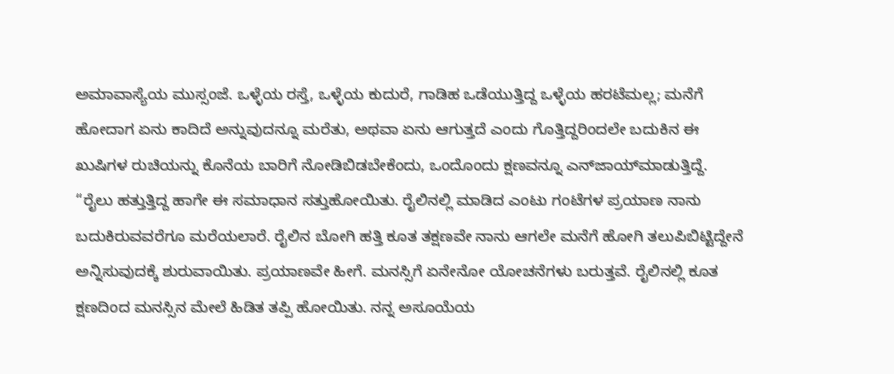ಅಮಾವಾಸ್ಯೆಯ ಮುಸ್ಸಂಜೆ. ಒಳ್ಳೆಯ ರಸ್ತೆ, ಒಳ್ಳೆಯ ಕುದುರೆ, ಗಾಡಿಹ ಒಡೆಯುತ್ತಿದ್ದ ಒಳ್ಳೆಯ ಹರಟೆಮಲ್ಲ; ಮನೆಗೆ ಹೋದಾಗ ಏನು ಕಾದಿದೆ ಅನ್ನುವುದನ್ನೂ ಮರೆತು, ಅಥವಾ ಏನು ಆಗುತ್ತದೆ ಎಂದು ಗೊತ್ತಿದ್ದರಿಂದಲೇ ಬದುಕಿನ ಈ ಖುಷಿಗಳ ರುಚಿಯನ್ನು ಕೊನೆಯ ಬಾರಿಗೆ ನೋಡಿಬಿಡಬೇಕೆಂದು, ಒಂದೊಂದು ಕ್ಷಣವನ್ನೂ ಎನ್‌ಜಾಯ್‌ಮಾಡುತ್ತಿದ್ದೆ.
“ರೈಲು ಹತ್ತುತ್ತಿದ್ದ ಹಾಗೇ ಈ ಸಮಾಧಾನ ಸತ್ತುಹೋಯಿತು. ರೈಲಿನಲ್ಲಿ ಮಾಡಿದ ಎಂಟು ಗಂಟೆಗಳ ಪ್ರಯಾಣ ನಾನು ಬದುಕಿರುವವರೆಗೂ ಮರೆಯಲಾರೆ. ರೈಲಿನ ಬೋಗಿ ಹತ್ತಿ ಕೂತ ತಕ್ಷಣವೇ ನಾನು ಆಗಲೇ ಮನೆಗೆ ಹೋಗಿ ತಲುಪಿಬಿಟ್ಟಿದ್ದೇನೆ ಅನ್ನಿಸುವುದಕ್ಕೆ ಶುರುವಾಯಿತು. ಪ್ರಯಾಣವೇ ಹೀಗೆ. ಮನಸ್ಸಿಗೆ ಏನೇನೋ ಯೋಚನೆಗಳು ಬರುತ್ತವೆ. ರೈಲಿನಲ್ಲಿ ಕೂತ ಕ್ಷಣದಿಂದ ಮನಸ್ಸಿನ ಮೇಲೆ ಹಿಡಿತ ತಪ್ಪಿ ಹೋಯಿತು. ನನ್ನ ಅಸೂಯೆಯ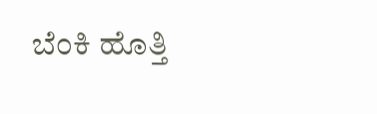ಬೆಂಕಿ ಹೊತ್ತಿ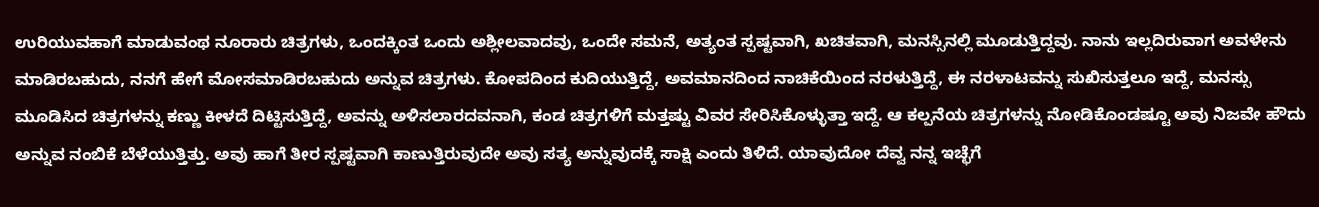ಉರಿಯುವಹಾಗೆ ಮಾಡುವಂಥ ನೂರಾರು ಚಿತ್ರಗಳು, ಒಂದಕ್ಕಿಂತ ಒಂದು ಅಶ್ಲೀಲವಾದವು, ಒಂದೇ ಸಮನೆ, ಅತ್ಯಂತ ಸ್ಪಷ್ಟವಾಗಿ, ಖಚಿತವಾಗಿ, ಮನಸ್ಸಿನಲ್ಲಿ ಮೂಡುತ್ತಿದ್ದವು. ನಾನು ಇಲ್ಲದಿರುವಾಗ ಅವಳೇನು ಮಾಡಿರಬಹುದು, ನನಗೆ ಹೇಗೆ ಮೋಸಮಾಡಿರಬಹುದು ಅನ್ನುವ ಚಿತ್ರಗಳು. ಕೋಪದಿಂದ ಕುದಿಯುತ್ತಿದ್ದೆ, ಅವಮಾನದಿಂದ ನಾಚಿಕೆಯಿಂದ ನರಳುತ್ತಿದ್ದೆ, ಈ ನರಳಾಟವನ್ನು ಸುಖಿಸುತ್ತಲೂ ಇದ್ದೆ, ಮನಸ್ಸು ಮೂಡಿಸಿದ ಚಿತ್ರಗಳನ್ನು ಕಣ್ಣು ಕೀಳದೆ ದಿಟ್ಟಿಸುತ್ತಿದ್ದೆ, ಅವನ್ನು ಅಳಿಸಲಾರದವನಾಗಿ, ಕಂಡ ಚಿತ್ರಗಳಿಗೆ ಮತ್ತಷ್ಟು ವಿವರ ಸೇರಿಸಿಕೊಳ್ಳುತ್ತಾ ಇದ್ದೆ. ಆ ಕಲ್ಪನೆಯ ಚಿತ್ರಗಳನ್ನು ನೋಡಿಕೊಂಡಷ್ಟೂ ಅವು ನಿಜವೇ ಹೌದು ಅನ್ನುವ ನಂಬಿಕೆ ಬೆಳೆಯುತ್ತಿತ್ತು. ಅವು ಹಾಗೆ ತೀರ ಸ್ಪಷ್ಟವಾಗಿ ಕಾಣುತ್ತಿರುವುದೇ ಅವು ಸತ್ಯ ಅನ್ನುವುದಕ್ಕೆ ಸಾಕ್ಷಿ ಎಂದು ತಿಳಿದೆ. ಯಾವುದೋ ದೆವ್ವ ನನ್ನ ಇಚ್ಛೆಗೆ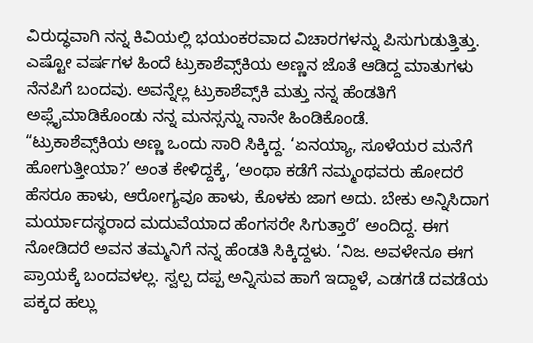ವಿರುದ್ಧವಾಗಿ ನನ್ನ ಕಿವಿಯಲ್ಲಿ ಭಯಂಕರವಾದ ವಿಚಾರಗಳನ್ನು ಪಿಸುಗುಡುತ್ತಿತ್ತು. ಎಷ್ಟೋ ವರ್ಷಗಳ ಹಿಂದೆ ಟ್ರುಕಾಶೆವ್ಸ್‌ಕಿಯ ಅಣ್ಣನ ಜೊತೆ ಆಡಿದ್ದ ಮಾತುಗಳು ನೆನಪಿಗೆ ಬಂದವು. ಅವನ್ನೆಲ್ಲ ಟ್ರುಕಾಶೆವ್ಸ್‌ಕಿ ಮತ್ತು ನನ್ನ ಹೆಂಡತಿಗೆ ಅಪ್ಲೈಮಾಡಿಕೊಂಡು ನನ್ನ ಮನಸ್ಸನ್ನು ನಾನೇ ಹಿಂಡಿಕೊಂಡೆ.
“ಟ್ರುಕಾಶೆವ್ಸ್‌ಕಿಯ ಅಣ್ಣ ಒಂದು ಸಾರಿ ಸಿಕ್ಕಿದ್ದ. ‘ಏನಯ್ಯಾ, ಸೂಳೆಯರ ಮನೆಗೆ ಹೋಗುತ್ತೀಯಾ?’ ಅಂತ ಕೇಳಿದ್ದಕ್ಕೆ, ‘ಅಂಥಾ ಕಡೆಗೆ ನಮ್ಮಂಥವರು ಹೋದರೆ ಹೆಸರೂ ಹಾಳು, ಆರೋಗ್ಯವೂ ಹಾಳು, ಕೊಳಕು ಜಾಗ ಅದು. ಬೇಕು ಅನ್ನಿಸಿದಾಗ ಮರ್ಯಾದಸ್ಥರಾದ ಮದುವೆಯಾದ ಹೆಂಗಸರೇ ಸಿಗುತ್ತಾರೆ’ ಅಂದಿದ್ದ. ಈಗ ನೋಡಿದರೆ ಅವನ ತಮ್ಮನಿಗೆ ನನ್ನ ಹೆಂಡತಿ ಸಿಕ್ಕಿದ್ದಳು. ‘ನಿಜ. ಅವಳೇನೂ ಈಗ ಪ್ರಾಯಕ್ಕೆ ಬಂದವಳಲ್ಲ. ಸ್ವಲ್ಪ ದಪ್ಪ ಅನ್ನಿಸುವ ಹಾಗೆ ಇದ್ದಾಳೆ, ಎಡಗಡೆ ದವಡೆಯ ಪಕ್ಕದ ಹಲ್ಲು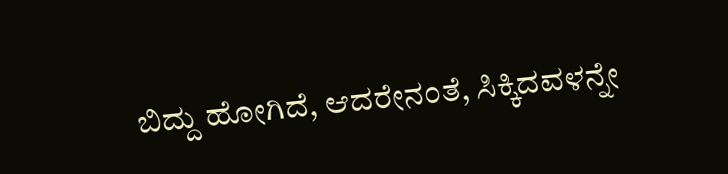ಬಿದ್ದು ಹೋಗಿದೆ, ಆದರೇನಂತೆ, ಸಿಕ್ಕಿದವಳನ್ನೇ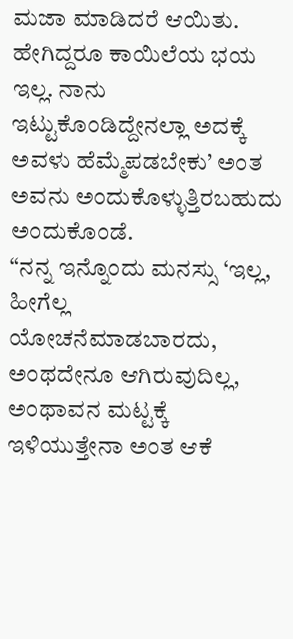ಮಜಾ ಮಾಡಿದರೆ ಆಯಿತು. ಹೇಗಿದ್ದರೂ ಕಾಯಿಲೆಯ ಭಯ ಇಲ್ಲ. ನಾನು ಇಟ್ಟುಕೊಂಡಿದ್ದೇನಲ್ಲಾ ಅದಕ್ಕೆ ಅವಳು ಹೆಮ್ಮೆಪಡಬೇಕು’ ಅಂತ ಅವನು ಅಂದುಕೊಳ್ಳುತ್ತಿರಬಹುದು ಅಂದುಕೊಂಡೆ.
“ನನ್ನ ಇನ್ನೊಂದು ಮನಸ್ಸು ‘ಇಲ್ಲ, ಹೀಗೆಲ್ಲ ಯೋಚನೆಮಾಡಬಾರದು, ಅಂಥದೇನೂ ಆಗಿರುವುದಿಲ್ಲ, ಅಂಥಾವನ ಮಟ್ಟಕ್ಕೆ ಇಳಿಯುತ್ತೇನಾ ಅಂತ ಆಕೆ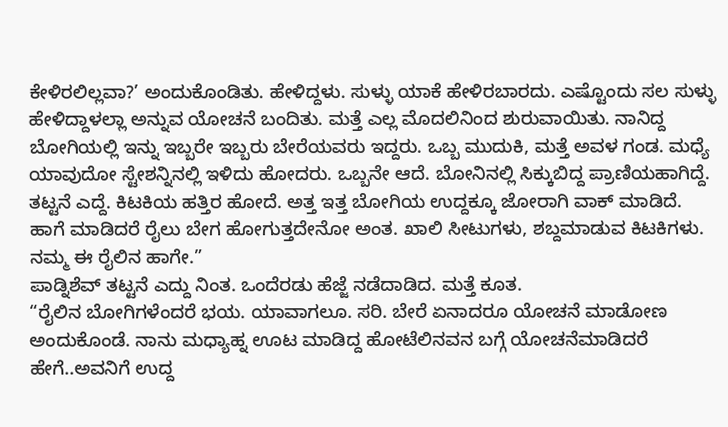ಕೇಳಿರಲಿಲ್ಲವಾ?’ ಅಂದುಕೊಂಡಿತು. ಹೇಳಿದ್ದಳು. ಸುಳ್ಳು ಯಾಕೆ ಹೇಳಿರಬಾರದು. ಎಷ್ಟೊಂದು ಸಲ ಸುಳ್ಳು ಹೇಳಿದ್ದಾಳಲ್ಲಾ ಅನ್ನುವ ಯೋಚನೆ ಬಂದಿತು. ಮತ್ತೆ ಎಲ್ಲ ಮೊದಲಿನಿಂದ ಶುರುವಾಯಿತು. ನಾನಿದ್ದ ಬೋಗಿಯಲ್ಲಿ ಇನ್ನು ಇಬ್ಬರೇ ಇಬ್ಬರು ಬೇರೆಯವರು ಇದ್ದರು. ಒಬ್ಬ ಮುದುಕಿ, ಮತ್ತೆ ಅವಳ ಗಂಡ. ಮಧ್ಯೆ ಯಾವುದೋ ಸ್ಟೇಶನ್ನಿನಲ್ಲಿ ಇಳಿದು ಹೋದರು. ಒಬ್ಬನೇ ಆದೆ. ಬೋನಿನಲ್ಲಿ ಸಿಕ್ಕುಬಿದ್ದ ಪ್ರಾಣಿಯಹಾಗಿದ್ದೆ. ತಟ್ಟನೆ ಎದ್ದೆ. ಕಿಟಕಿಯ ಹತ್ತಿರ ಹೋದೆ. ಅತ್ತ ಇತ್ತ ಬೋಗಿಯ ಉದ್ದಕ್ಕೂ ಜೋರಾಗಿ ವಾಕ್ ಮಾಡಿದೆ. ಹಾಗೆ ಮಾಡಿದರೆ ರೈಲು ಬೇಗ ಹೋಗುತ್ತದೇನೋ ಅಂತ. ಖಾಲಿ ಸೀಟುಗಳು, ಶಬ್ದಮಾಡುವ ಕಿಟಕಿಗಳು. ನಮ್ಮ ಈ ರೈಲಿನ ಹಾಗೇ.”
ಪಾಡ್ನಿಶೆವ್ ತಟ್ಟನೆ ಎದ್ದು ನಿಂತ. ಒಂದೆರಡು ಹೆಜ್ಜೆ ನಡೆದಾಡಿದ. ಮತ್ತೆ ಕೂತ.
“ರೈಲಿನ ಬೋಗಿಗಳೆಂದರೆ ಭಯ. ಯಾವಾಗಲೂ. ಸರಿ. ಬೇರೆ ಏನಾದರೂ ಯೋಚನೆ ಮಾಡೋಣ ಅಂದುಕೊಂಡೆ. ನಾನು ಮಧ್ಯಾಹ್ನ ಊಟ ಮಾಡಿದ್ದ ಹೋಟೆಲಿನವನ ಬಗ್ಗೆ ಯೋಚನೆಮಾಡಿದರೆ ಹೇಗೆ..ಅವನಿಗೆ ಉದ್ದ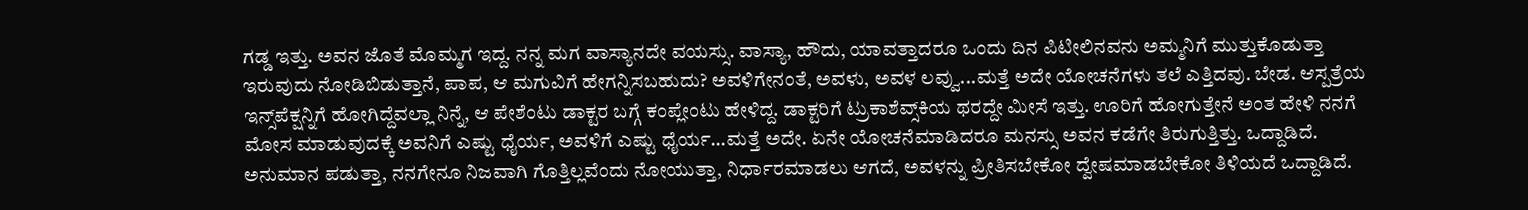ಗಡ್ಡ ಇತ್ತು. ಅವನ ಜೊತೆ ಮೊಮ್ಮಗ ಇದ್ದ. ನನ್ನ ಮಗ ವಾಸ್ಯಾನದೇ ವಯಸ್ಸು. ವಾಸ್ಯಾ, ಹೌದು, ಯಾವತ್ತಾದರೂ ಒಂದು ದಿನ ಪಿಟೀಲಿನವನು ಅಮ್ಮನಿಗೆ ಮುತ್ತುಕೊಡುತ್ತಾ ಇರುವುದು ನೋಡಿಬಿಡುತ್ತಾನೆ, ಪಾಪ, ಆ ಮಗುವಿಗೆ ಹೇಗನ್ನಿಸಬಹುದು? ಅವಳಿಗೇನಂತೆ, ಅವಳು, ಅವಳ ಲವ್ವು...ಮತ್ತೆ ಅದೇ ಯೋಚನೆಗಳು ತಲೆ ಎತ್ತಿದವು. ಬೇಡ. ಆಸ್ಪತ್ರೆಯ ಇನ್ಸ್‌ಪೆಕ್ಷನ್ನಿಗೆ ಹೋಗಿದ್ದೆವಲ್ಲಾ ನಿನ್ನೆ, ಆ ಪೇಶೆಂಟು ಡಾಕ್ಟರ ಬಗ್ಗೆ ಕಂಪ್ಲೇಂಟು ಹೇಳಿದ್ದ. ಡಾಕ್ಟರಿಗೆ ಟ್ರುಕಾಶೆವ್ಸ್‌ಕಿಯ ಥರದ್ದೇ ಮೀಸೆ ಇತ್ತು. ಊರಿಗೆ ಹೋಗುತ್ತೇನೆ ಅಂತ ಹೇಳಿ ನನಗೆ ಮೋಸ ಮಾಡುವುದಕ್ಕೆ ಅವನಿಗೆ ಎಷ್ಟು ಧೈರ್ಯ, ಅವಳಿಗೆ ಎಷ್ಟು ಧೈರ್ಯ...ಮತ್ತೆ ಅದೇ. ಏನೇ ಯೋಚನೆಮಾಡಿದರೂ ಮನಸ್ಸು ಅವನ ಕಡೆಗೇ ತಿರುಗುತ್ತಿತ್ತು. ಒದ್ದಾಡಿದೆ. ಅನುಮಾನ ಪಡುತ್ತಾ, ನನಗೇನೂ ನಿಜವಾಗಿ ಗೊತ್ತಿಲ್ಲವೆಂದು ನೋಯುತ್ತಾ, ನಿರ್ಧಾರಮಾಡಲು ಆಗದೆ, ಅವಳನ್ನು ಪ್ರೀತಿಸಬೇಕೋ ದ್ವೇಷಮಾಡಬೇಕೋ ತಿಳಿಯದೆ ಒದ್ದಾಡಿದೆ.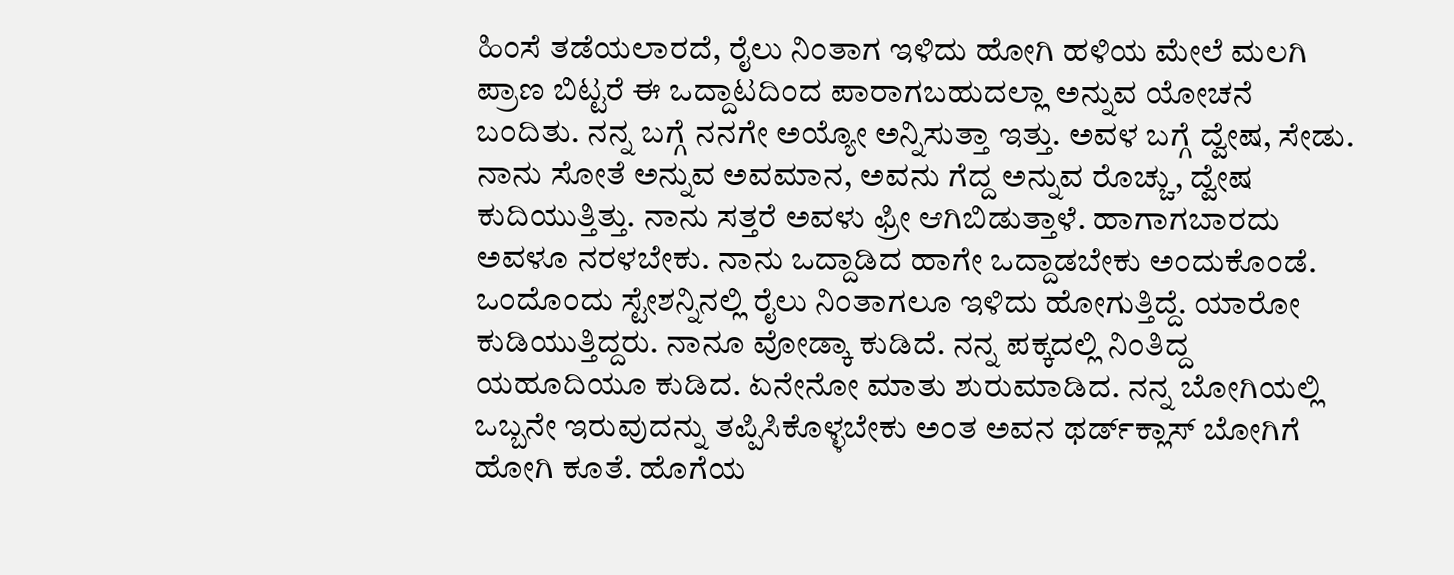ಹಿಂಸೆ ತಡೆಯಲಾರದೆ, ರೈಲು ನಿಂತಾಗ ಇಳಿದು ಹೋಗಿ ಹಳಿಯ ಮೇಲೆ ಮಲಗಿ ಪ್ರಾಣ ಬಿಟ್ಟರೆ ಈ ಒದ್ದಾಟದಿಂದ ಪಾರಾಗಬಹುದಲ್ಲಾ ಅನ್ನುವ ಯೋಚನೆ ಬಂದಿತು. ನನ್ನ ಬಗ್ಗೆ ನನಗೇ ಅಯ್ಯೋ ಅನ್ನಿಸುತ್ತಾ ಇತ್ತು. ಅವಳ ಬಗ್ಗೆ ದ್ವೇಷ, ಸೇಡು. ನಾನು ಸೋತೆ ಅನ್ನುವ ಅವಮಾನ, ಅವನು ಗೆದ್ದ ಅನ್ನುವ ರೊಚ್ಚು, ದ್ವೇಷ ಕುದಿಯುತ್ತಿತ್ತು. ನಾನು ಸತ್ತರೆ ಅವಳು ಫ್ರೀ ಆಗಿಬಿಡುತ್ತಾಳೆ. ಹಾಗಾಗಬಾರದು ಅವಳೂ ನರಳಬೇಕು. ನಾನು ಒದ್ದಾಡಿದ ಹಾಗೇ ಒದ್ದಾಡಬೇಕು ಅಂದುಕೊಂಡೆ. ಒಂದೊಂದು ಸ್ಟೇಶನ್ನಿನಲ್ಲಿ ರೈಲು ನಿಂತಾಗಲೂ ಇಳಿದು ಹೋಗುತ್ತಿದ್ದೆ. ಯಾರೋ ಕುಡಿಯುತ್ತಿದ್ದರು. ನಾನೂ ವೋಡ್ಕಾ ಕುಡಿದೆ. ನನ್ನ ಪಕ್ಕದಲ್ಲಿ ನಿಂತಿದ್ದ ಯಹೂದಿಯೂ ಕುಡಿದ. ಏನೇನೋ ಮಾತು ಶುರುಮಾಡಿದ. ನನ್ನ ಬೋಗಿಯಲ್ಲಿ ಒಬ್ಬನೇ ಇರುವುದನ್ನು ತಪ್ಪಿಸಿಕೊಳ್ಳಬೇಕು ಅಂತ ಅವನ ಥರ್ಡ್‌ಕ್ಲಾಸ್ ಬೋಗಿಗೆ ಹೋಗಿ ಕೂತೆ. ಹೊಗೆಯ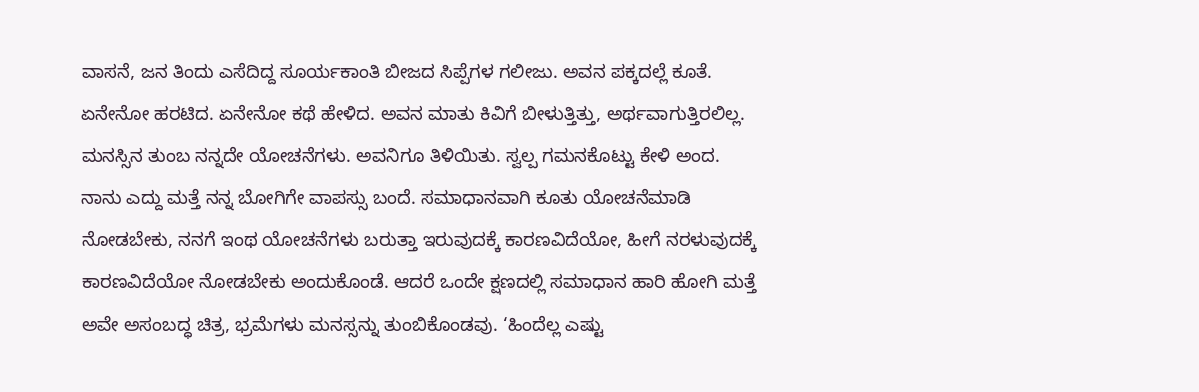ವಾಸನೆ, ಜನ ತಿಂದು ಎಸೆದಿದ್ದ ಸೂರ್ಯಕಾಂತಿ ಬೀಜದ ಸಿಪ್ಪೆಗಳ ಗಲೀಜು. ಅವನ ಪಕ್ಕದಲ್ಲೆ ಕೂತೆ. ಏನೇನೋ ಹರಟಿದ. ಏನೇನೋ ಕಥೆ ಹೇಳಿದ. ಅವನ ಮಾತು ಕಿವಿಗೆ ಬೀಳುತ್ತಿತ್ತು, ಅರ್ಥವಾಗುತ್ತಿರಲಿಲ್ಲ. ಮನಸ್ಸಿನ ತುಂಬ ನನ್ನದೇ ಯೋಚನೆಗಳು. ಅವನಿಗೂ ತಿಳಿಯಿತು. ಸ್ವಲ್ಪ ಗಮನಕೊಟ್ಟು ಕೇಳಿ ಅಂದ. ನಾನು ಎದ್ದು ಮತ್ತೆ ನನ್ನ ಬೋಗಿಗೇ ವಾಪಸ್ಸು ಬಂದೆ. ಸಮಾಧಾನವಾಗಿ ಕೂತು ಯೋಚನೆಮಾಡಿ ನೋಡಬೇಕು, ನನಗೆ ಇಂಥ ಯೋಚನೆಗಳು ಬರುತ್ತಾ ಇರುವುದಕ್ಕೆ ಕಾರಣವಿದೆಯೋ, ಹೀಗೆ ನರಳುವುದಕ್ಕೆ ಕಾರಣವಿದೆಯೋ ನೋಡಬೇಕು ಅಂದುಕೊಂಡೆ. ಆದರೆ ಒಂದೇ ಕ್ಷಣದಲ್ಲಿ ಸಮಾಧಾನ ಹಾರಿ ಹೋಗಿ ಮತ್ತೆ ಅವೇ ಅಸಂಬದ್ಧ ಚಿತ್ರ, ಭ್ರಮೆಗಳು ಮನಸ್ಸನ್ನು ತುಂಬಿಕೊಂಡವು. ‘ಹಿಂದೆಲ್ಲ ಎಷ್ಟು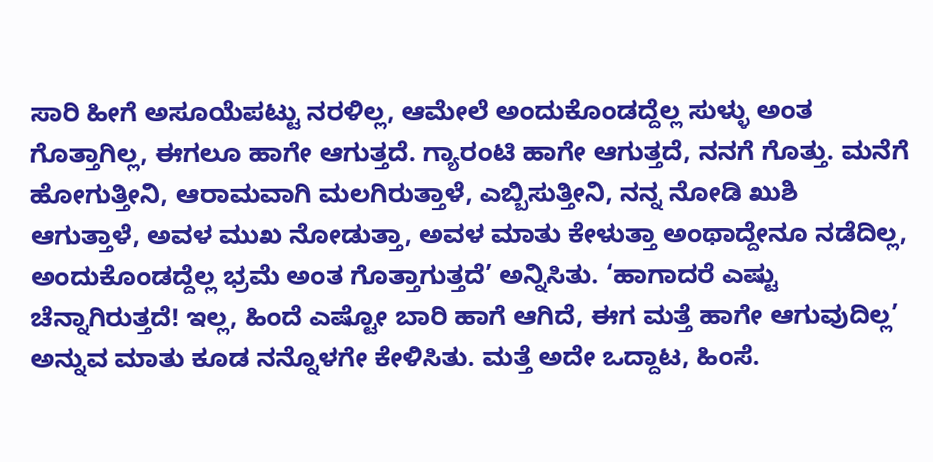ಸಾರಿ ಹೀಗೆ ಅಸೂಯೆಪಟ್ಟು ನರಳಿಲ್ಲ, ಆಮೇಲೆ ಅಂದುಕೊಂಡದ್ದೆಲ್ಲ ಸುಳ್ಳು ಅಂತ ಗೊತ್ತಾಗಿಲ್ಲ, ಈಗಲೂ ಹಾಗೇ ಆಗುತ್ತದೆ. ಗ್ಯಾರಂಟಿ ಹಾಗೇ ಆಗುತ್ತದೆ, ನನಗೆ ಗೊತ್ತು. ಮನೆಗೆ ಹೋಗುತ್ತೀನಿ, ಆರಾಮವಾಗಿ ಮಲಗಿರುತ್ತಾಳೆ, ಎಬ್ಬಿಸುತ್ತೀನಿ, ನನ್ನ ನೋಡಿ ಖುಶಿ ಆಗುತ್ತಾಳೆ, ಅವಳ ಮುಖ ನೋಡುತ್ತಾ, ಅವಳ ಮಾತು ಕೇಳುತ್ತಾ ಅಂಥಾದ್ದೇನೂ ನಡೆದಿಲ್ಲ, ಅಂದುಕೊಂಡದ್ದೆಲ್ಲ ಭ್ರಮೆ ಅಂತ ಗೊತ್ತಾಗುತ್ತದೆ’ ಅನ್ನಿಸಿತು. ‘ಹಾಗಾದರೆ ಎಷ್ಟು ಚೆನ್ನಾಗಿರುತ್ತದೆ! ಇಲ್ಲ, ಹಿಂದೆ ಎಷ್ಟೋ ಬಾರಿ ಹಾಗೆ ಆಗಿದೆ, ಈಗ ಮತ್ತೆ ಹಾಗೇ ಆಗುವುದಿಲ್ಲ’ ಅನ್ನುವ ಮಾತು ಕೂಡ ನನ್ನೊಳಗೇ ಕೇಳಿಸಿತು. ಮತ್ತೆ ಅದೇ ಒದ್ದಾಟ, ಹಿಂಸೆ.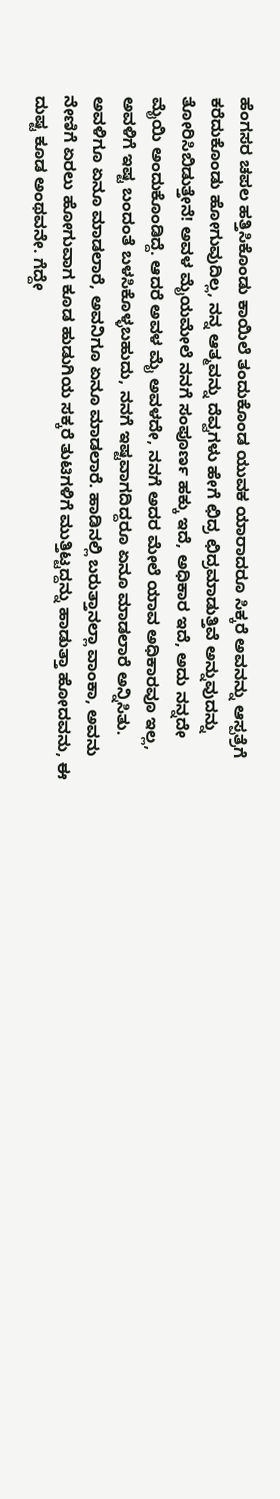ಹೆಂಗಸರ ಚಪಲ ಹತ್ತಿಸಿಕೊಂಡು ಕಾಯಿಲೆ ತಂದುಕೊಂಡ ಯುವಕ ಯಾರಾದರೂ ಸಿಕ್ಕರೆ ಅವನನ್ನು ಆಸ್ಪತ್ರೆಗೆ ಕರೆದುಕೊಂಡು ಹೋಗುವುದಿಲ್ಲ, ನನ್ನ ಆತ್ಮವನ್ನು ದೆವ್ವಗಳು ಹೇಗೆ ಛಿದ್ರ ಛಿದ್ರಮಾಡುತ್ತಿವೆ ಅನ್ನುವುದನ್ನು ತೋರಿಸಿಬಿಡುತ್ತೇನೆ! ಅವಳ ಮೈಯಮೇಲೆ ನನಗೆ ಸಂಪೂರ್ಣ ಹಕ್ಕು ಇದೆ, ಅಧಿಕಾರ ಇದೆ, ಅದು ನನ್ನದೇ ಮೈಯಿ ಅಂದುಕೊಂಡಿದ್ದೆ. ಆದರೆ ಅವಳ ಮೈ ಅವಳದೇ, ನನಗೆ ಅದರ ಮೇಲೆ ಯಾವ ಅಧಿಕಾರವೂ ಇಲ್ಲ, ಅವಳಿಗೆ ಇಷ್ಟ ಬಂದಂತೆ ಬಳಸಿಕೊಳ್ಳಬಹುದು, ನನಗೆ ಇಷ್ಟವಾಗದಿದ್ದರೂ ಏನೂ ಮಾಡಲಾರೆ ಅನ್ನಿಸಿತು. ಅವಳಿಗೂ ಏನೂ ಮಾಡಲಾರೆ, ಅವನಿಗೂ ಏನೂ ಮಾಡಲಾರೆ. ಹಾಡಿನಲ್ಲಿ ಬರುತ್ತಾನಲ್ಲಾ ವಾಂಕಾ, ಅವನು ನೇಣಿಗೆ ಏರಲು ಹೋಗುವಾಗ ಕೂಡ ಹುಡುಗಿಯ ಸಕ್ಕರೆ ತುಟಿಗಳಿಗೆ ಮುತ್ತಿಟ್ಟದ್ದನ್ನು ಹಾಡುತ್ತಾ ಹೋದವನು, ಈ ದುಷ್ಟ ಕೂಡ ಅಂಥವನೇ. ಗೆದ್ದೇ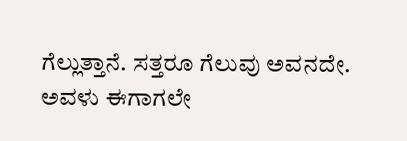ಗೆಲ್ಲುತ್ತಾನೆ. ಸತ್ತರೂ ಗೆಲುವು ಅವನದೇ. ಅವಳು ಈಗಾಗಲೇ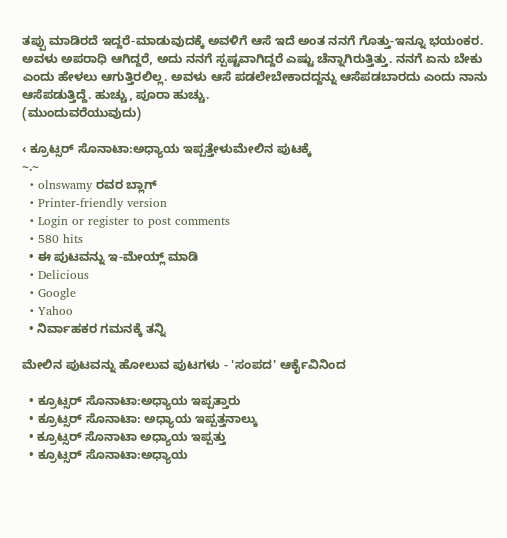ತಪ್ಪು ಮಾಡಿರದೆ ಇದ್ದರೆ-ಮಾಡುವುದಕ್ಕೆ ಅವಳಿಗೆ ಆಸೆ ಇದೆ ಅಂತ ನನಗೆ ಗೊತ್ತು-ಇನ್ನೂ ಭಯಂಕರ. ಅವಳು ಅಪರಾಧಿ ಆಗಿದ್ದರೆ, ಅದು ನನಗೆ ಸ್ಪಷ್ಟವಾಗಿದ್ದರೆ ಎಷ್ಟು ಚೆನ್ನಾಗಿರುತ್ತಿತ್ತು. ನನಗೆ ಏನು ಬೇಕು ಎಂದು ಹೇಳಲು ಆಗುತ್ತಿರಲಿಲ್ಲ. ಅವಳು ಆಸೆ ಪಡಲೇಬೇಕಾದದ್ದನ್ನು ಆಸೆಪಡಬಾರದು ಎಂದು ನಾನು ಆಸೆಪಡುತ್ತಿದ್ದೆ. ಹುಚ್ಚು, ಪೂರಾ ಹುಚ್ಚು.
(ಮುಂದುವರೆಯುವುದು)

‹ ಕ್ರೂಟ್ಸರ್ ಸೊನಾಟಾ:ಅಧ್ಯಾಯ ಇಪ್ಪತ್ತೇಳುಮೇಲಿನ ಪುಟಕ್ಕೆ
~.~
  • olnswamy ರವರ ಬ್ಲಾಗ್
  • Printer-friendly version
  • Login or register to post comments
  • 580 hits
  • ಈ ಪುಟವನ್ನು ಇ-ಮೇಯ್ಲ್ ಮಾಡಿ
  • Delicious
  • Google
  • Yahoo
  • ನಿರ್ವಾಹಕರ ಗಮನಕ್ಕೆ ತನ್ನಿ

ಮೇಲಿನ ಪುಟವನ್ನು ಹೋಲುವ ಪುಟಗಳು - 'ಸಂಪದ' ಆರ್ಕೈವಿನಿಂದ

  • ಕ್ರೂಟ್ಸರ್ ಸೊನಾಟಾ:ಅಧ್ಯಾಯ ಇಪ್ಪತ್ತಾರು
  • ಕ್ರೂಟ್ಸರ್ ಸೊನಾಟಾ: ಅಧ್ಯಾಯ ಇಪ್ಪತ್ತನಾಲ್ಕು
  • ಕ್ರೂಟ್ಸರ್ ಸೊನಾಟಾ ಅಧ್ಯಾಯ ಇಪ್ಪತ್ತು
  • ಕ್ರೂಟ್ಸರ್ ಸೊನಾಟಾ:ಅಧ್ಯಾಯ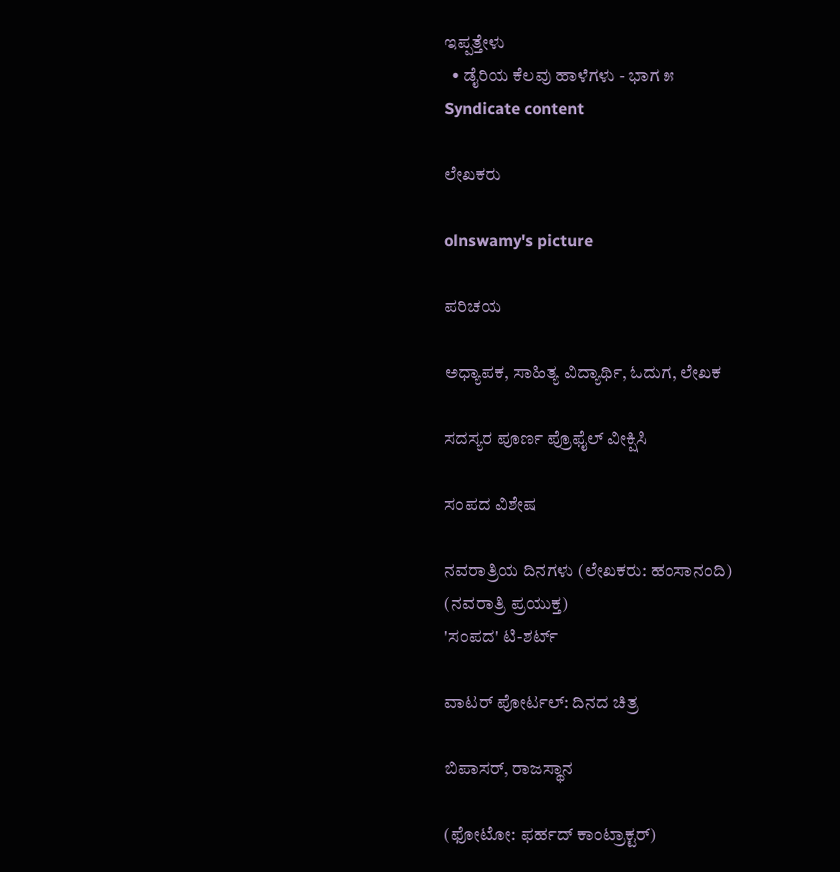ಇಪ್ಪತ್ತೇಳು
  • ಡೈರಿಯ ಕೆಲವು ಹಾಳೆಗಳು - ಭಾಗ ೫
Syndicate content

ಲೇಖಕರು

olnswamy's picture

ಪರಿಚಯ

ಅಧ್ಯಾಪಕ, ಸಾಹಿತ್ಯ ವಿದ್ಯಾರ್ಥಿ, ಓದುಗ, ಲೇಖಕ

ಸದಸ್ಯರ ಪೂರ್ಣ ಪ್ರೊಫೈಲ್ ವೀಕ್ಷಿಸಿ

ಸಂಪದ ವಿಶೇಷ

ನವರಾತ್ರಿಯ ದಿನಗಳು (ಲೇಖಕರು: ಹಂಸಾನಂದಿ)
(ನವರಾತ್ರಿ ಪ್ರಯುಕ್ತ)
'ಸಂಪದ' ಟಿ-ಶರ್ಟ್

ವಾಟರ್ ಪೋರ್ಟಲ್: ದಿನದ ಚಿತ್ರ

ಬಿಪಾಸರ್, ರಾಜಸ್ಥಾನ

(ಫೋಟೋ: ಫರ್ಹದ್ ಕಾಂಟ್ರಾಕ್ಟರ್)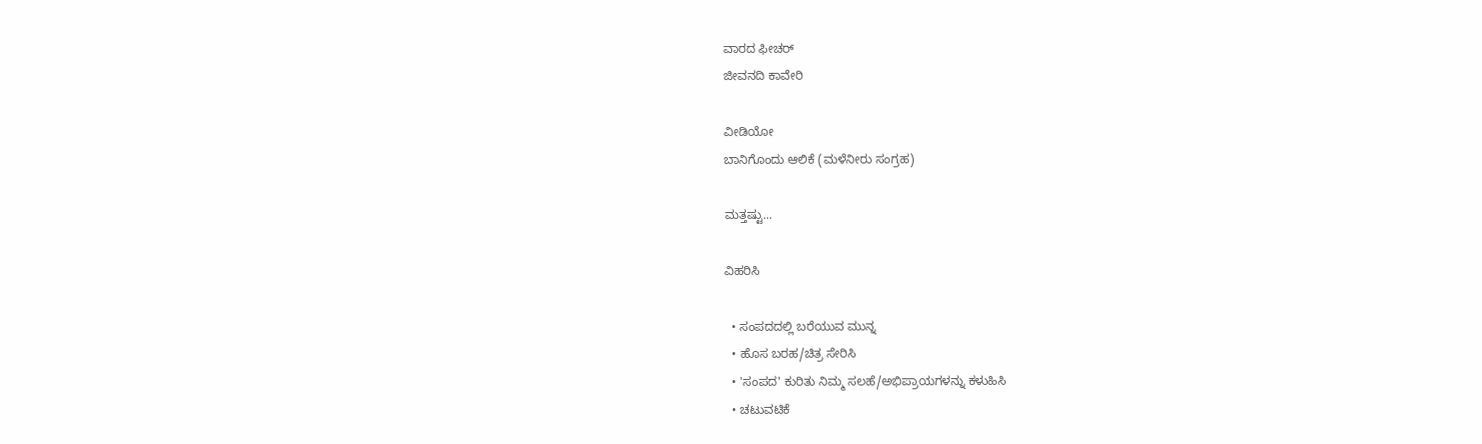ವಾರದ ಫೀಚರ್
ಜೀವನದಿ ಕಾವೇರಿ

ವೀಡಿಯೋ
ಬಾನಿಗೊಂದು ಆಲಿಕೆ (ಮಳೆನೀರು ಸಂಗ್ರಹ)

ಮತ್ತಷ್ಟು...

ವಿಹರಿಸಿ

  • ಸಂಪದದಲ್ಲಿ ಬರೆಯುವ ಮುನ್ನ
  • ಹೊಸ ಬರಹ/ಚಿತ್ರ ಸೇರಿಸಿ
  • 'ಸಂಪದ' ಕುರಿತು ನಿಮ್ಮ ಸಲಹೆ/ಅಭಿಪ್ರಾಯಗಳನ್ನು ಕಳುಹಿಸಿ
  • ಚಟುವಟಿಕೆ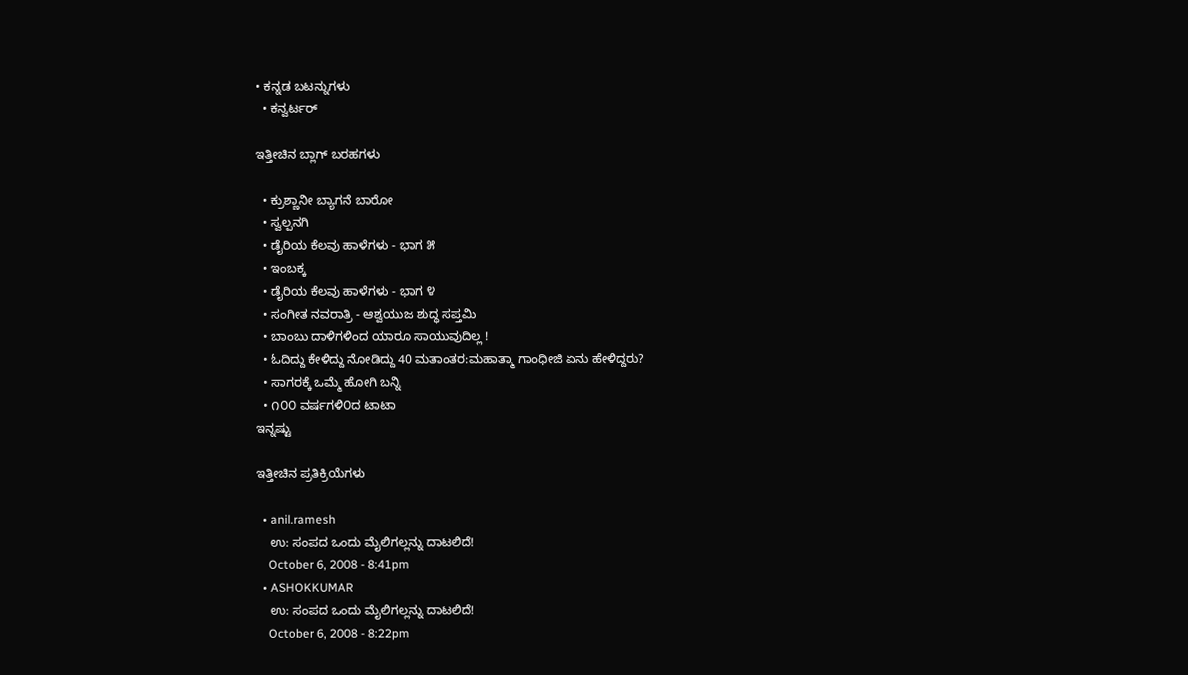• ಕನ್ನಡ ಬಟನ್ನುಗಳು
  • ಕನ್ವರ್ಟರ್

ಇತ್ತೀಚಿನ ಬ್ಲಾಗ್ ಬರಹಗಳು

  • ಕ್ರುಶ್ಣಾನೀ ಬ್ಯಾಗನೆ ಬಾರೋ
  • ಸ್ವಲ್ಪನಗಿ
  • ಡೈರಿಯ ಕೆಲವು ಹಾಳೆಗಳು - ಭಾಗ ೫
  • ಇಂಬಕ್ಕ
  • ಡೈರಿಯ ಕೆಲವು ಹಾಳೆಗಳು - ಭಾಗ ೪
  • ಸಂಗೀತ ನವರಾತ್ರಿ - ಆಶ್ವಯುಜ ಶುದ್ಧ ಸಪ್ತಮಿ
  • ಬಾಂಬು ದಾಳಿಗಳಿಂದ ಯಾರೂ ಸಾಯುವುದಿಲ್ಲ !
  • ಓದಿದ್ದು ಕೇಳಿದ್ದು ನೋಡಿದ್ದು 40 ಮತಾಂತರ:ಮಹಾತ್ಮಾ ಗಾಂಧೀಜಿ ಏನು ಹೇಳಿದ್ದರು?
  • ಸಾಗರಕ್ಕೆ ಒಮ್ಮೆ ಹೋಗಿ ಬನ್ನಿ
  • ೧೦೦ ವರ್ಷಗಳಿ೦ದ ಟಾಟಾ
ಇನ್ನಷ್ಟು

ಇತ್ತೀಚಿನ ಪ್ರತಿಕ್ರಿಯೆಗಳು

  • anil.ramesh
    ಉ: ಸಂಪದ ಒಂದು ಮೈಲಿಗಲ್ಲನ್ನು ದಾಟಲಿದೆ!
    October 6, 2008 - 8:41pm
  • ASHOKKUMAR
    ಉ: ಸಂಪದ ಒಂದು ಮೈಲಿಗಲ್ಲನ್ನು ದಾಟಲಿದೆ!
    October 6, 2008 - 8:22pm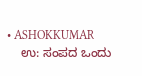• ASHOKKUMAR
    ಉ: ಸಂಪದ ಒಂದು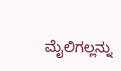ಮೈಲಿಗಲ್ಲನ್ನು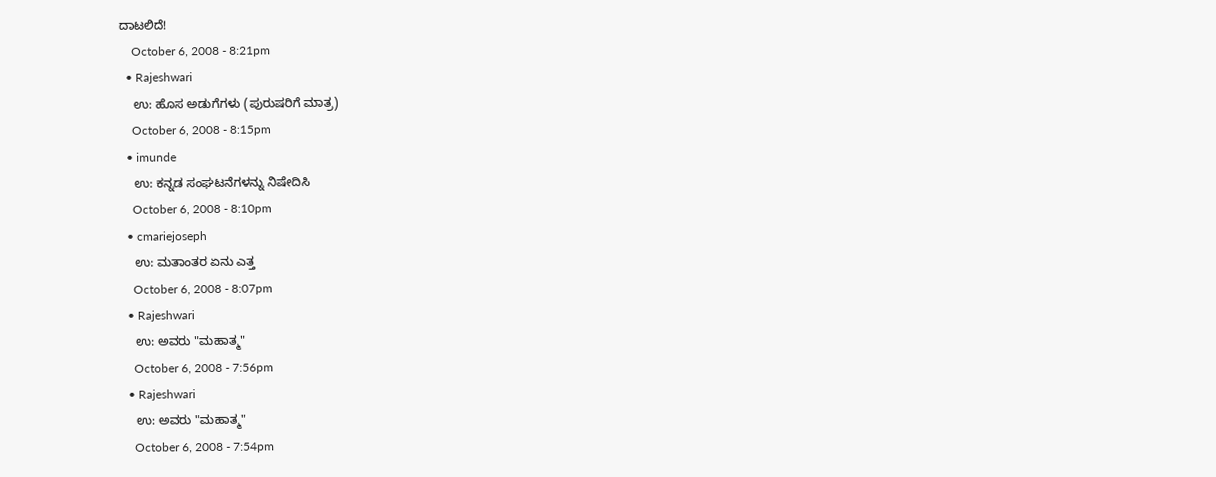ದಾಟಲಿದೆ!
    October 6, 2008 - 8:21pm
  • Rajeshwari
    ಉ: ಹೊಸ ಅಡುಗೆಗಳು (ಪುರುಷರಿಗೆ ಮಾತ್ರ)
    October 6, 2008 - 8:15pm
  • imunde
    ಉ: ಕನ್ನಡ ಸಂಘಟನೆಗಳನ್ನು ನಿಷೇದಿಸಿ
    October 6, 2008 - 8:10pm
  • cmariejoseph
    ಉ: ಮತಾಂತರ ಏನು ಎತ್ತ
    October 6, 2008 - 8:07pm
  • Rajeshwari
    ಉ: ಅವರು "ಮಹಾತ್ಮ"
    October 6, 2008 - 7:56pm
  • Rajeshwari
    ಉ: ಅವರು "ಮಹಾತ್ಮ"
    October 6, 2008 - 7:54pm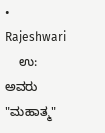• Rajeshwari
    ಉ: ಅವರು "ಮಹಾತ್ಮ"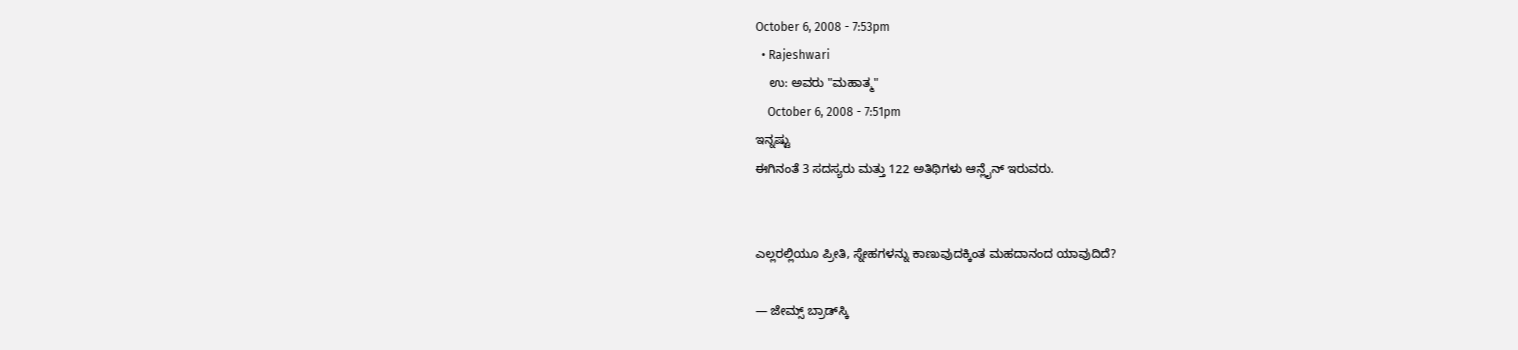October 6, 2008 - 7:53pm
  • Rajeshwari
    ಉ: ಅವರು "ಮಹಾತ್ಮ"
    October 6, 2008 - 7:51pm
ಇನ್ನಷ್ಟು
ಈಗಿನಂತೆ 3 ಸದಸ್ಯರು ಮತ್ತು 122 ಅತಿಥಿಗಳು ಆನ್ಲೈನ್ ಇರುವರು.


ಎಲ್ಲರಲ್ಲಿಯೂ ಪ್ರೀತಿ, ಸ್ನೇಹಗಳನ್ನು ಕಾಣುವುದಕ್ಕಿಂತ ಮಹದಾನಂದ ಯಾವುದಿದೆ?

— ಜೇಮ್ಸ್ ಬ್ರಾಡ್‌ಸ್ಕಿ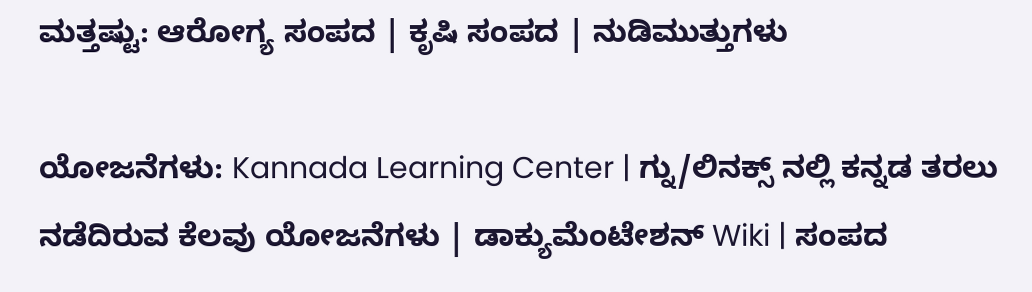ಮತ್ತಷ್ಟು: ಆರೋಗ್ಯ ಸಂಪದ | ಕೃಷಿ ಸಂಪದ | ನುಡಿಮುತ್ತುಗಳು

ಯೋಜನೆಗಳು: Kannada Learning Center | ಗ್ನು/ಲಿನಕ್ಸ್ ನಲ್ಲಿ ಕನ್ನಡ ತರಲು ನಡೆದಿರುವ ಕೆಲವು ಯೋಜನೆಗಳು | ಡಾಕ್ಯುಮೆಂಟೇಶನ್ Wiki | ಸಂಪದ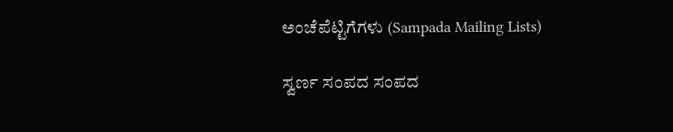ಅಂಚೆಪೆಟ್ಟಿಗೆಗಳು (Sampada Mailing Lists)

ಸ್ವರ್ಣ ಸಂಪದ ಸಂಪದ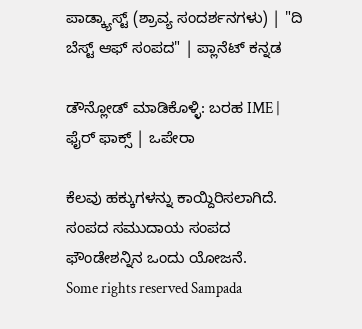ಪಾಡ್ಕ್ಯಾಸ್ಟ್ (ಶ್ರಾವ್ಯ ಸಂದರ್ಶನಗಳು) | "ದಿ ಬೆಸ್ಟ್ ಆಫ್ ಸಂಪದ" | ಪ್ಲಾನೆಟ್ ಕನ್ನಡ

ಡೌನ್ಲೋಡ್ ಮಾಡಿಕೊಳ್ಳಿ: ಬರಹ IME | ಫೈರ್ ಫಾಕ್ಸ್ | ಒಪೇರಾ

ಕೆಲವು ಹಕ್ಕುಗಳನ್ನು ಕಾಯ್ದಿರಿಸಲಾಗಿದೆ. ಸಂಪದ ಸಮುದಾಯ ಸಂಪದ ಫೌಂಡೇಶನ್ನಿನ ಒಂದು ಯೋಜನೆ.
Some rights reserved Sampada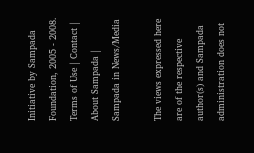Initiative by Sampada Foundation, 2005 - 2008.
Terms of Use | Contact | About Sampada | Sampada in News/Media

The views expressed here are of the respective author(s) and Sampada administration does not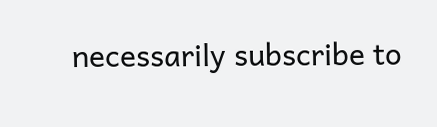necessarily subscribe to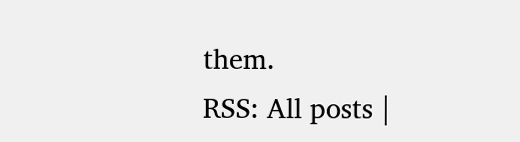them.
RSS: All posts |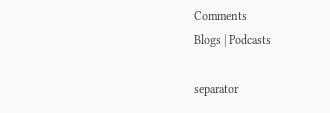Comments
Blogs | Podcasts

separator